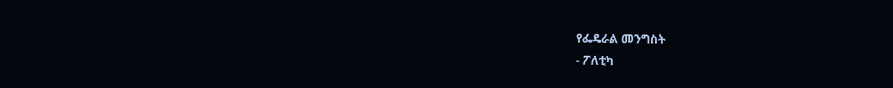የፌዴራል መንግስት
- ፖለቲካ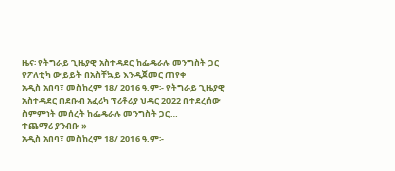ዜና፡ የትግራይ ጊዜያዊ አስተዳደር ከፌዴራሉ መንግስት ጋር የፖለቲካ ውይይት በአስቸኳይ እንዲጀመር ጠየቀ
አዲስ አበባ፣ መስከረም 18/ 2016 ዓ.ም፡- የትግራይ ጊዜያዊ አስተዳደር በደቡብ አፈሪካ ፕሪቶሪያ ህዳር 2022 በተደረሰው ስምምነት መሰረት ከፌዴራሉ መንግስት ጋር…
ተጨማሪ ያንብቡ »
አዲስ አበባ፣ መስከረም 18/ 2016 ዓ.ም፡-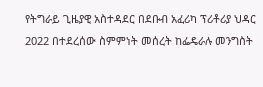የትግራይ ጊዜያዊ አስተዳደር በደቡብ አፈሪካ ፕሪቶሪያ ህዳር 2022 በተደረሰው ስምምነት መሰረት ከፌዴራሉ መንግስት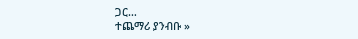ጋር…
ተጨማሪ ያንብቡ »